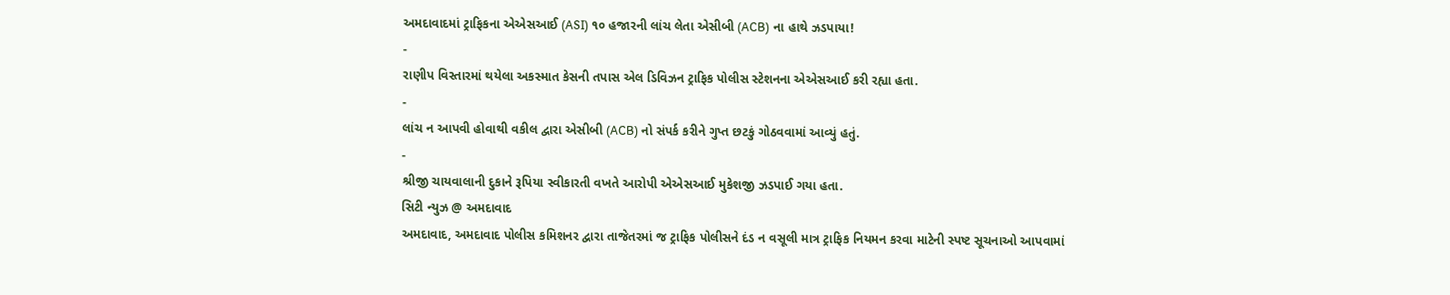અમદાવાદમાં ટ્રાફિકના એએસઆઈ (ASI) ૧૦ હજારની લાંચ લેતા એસીબી (ACB) ના હાથે ઝડપાયા!
-
રાણીપ વિસ્તારમાં થયેલા અકસ્માત કેસની તપાસ એલ ડિવિઝન ટ્રાફિક પોલીસ સ્ટેશનના એએસઆઈ કરી રહ્યા હતા.
-
લાંચ ન આપવી હોવાથી વકીલ દ્વારા એસીબી (ACB) નો સંપર્ક કરીને ગુપ્ત છટકું ગોઠવવામાં આવ્યું હતું.
-
શ્રીજી ચાયવાલાની દુકાને રૂપિયા સ્વીકારતી વખતે આરોપી એએસઆઈ મુકેશજી ઝડપાઈ ગયા હતા.
સિટી ન્યુઝ @ અમદાવાદ
અમદાવાદ, અમદાવાદ પોલીસ કમિશનર દ્વારા તાજેતરમાં જ ટ્રાફિક પોલીસને દંડ ન વસૂલી માત્ર ટ્રાફિક નિયમન કરવા માટેની સ્પષ્ટ સૂચનાઓ આપવામાં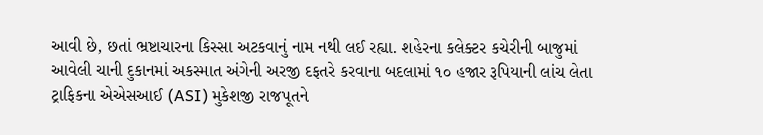આવી છે, છતાં ભ્રષ્ટાચારના કિસ્સા અટકવાનું નામ નથી લઈ રહ્યા. શહેરના કલેક્ટર કચેરીની બાજુમાં આવેલી ચાની દુકાનમાં અકસ્માત અંગેની અરજી દફતરે કરવાના બદલામાં ૧૦ હજાર રૂપિયાની લાંચ લેતા ટ્રાફિકના એએસઆઈ (ASI) મુકેશજી રાજપૂતને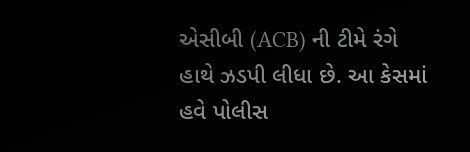એસીબી (ACB) ની ટીમે રંગે હાથે ઝડપી લીધા છે. આ કેસમાં હવે પોલીસ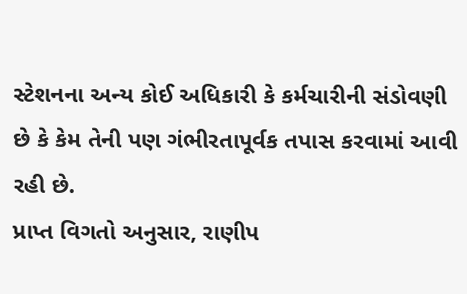સ્ટેશનના અન્ય કોઈ અધિકારી કે કર્મચારીની સંડોવણી છે કે કેમ તેની પણ ગંભીરતાપૂર્વક તપાસ કરવામાં આવી રહી છે.
પ્રાપ્ત વિગતો અનુસાર, રાણીપ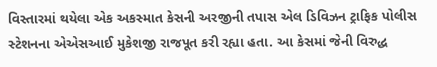વિસ્તારમાં થયેલા એક અકસ્માત કેસની અરજીની તપાસ એલ ડિવિઝન ટ્રાફિક પોલીસ સ્ટેશનના એએસઆઈ મુકેશજી રાજપૂત કરી રહ્યા હતા. આ કેસમાં જેની વિરુદ્ધ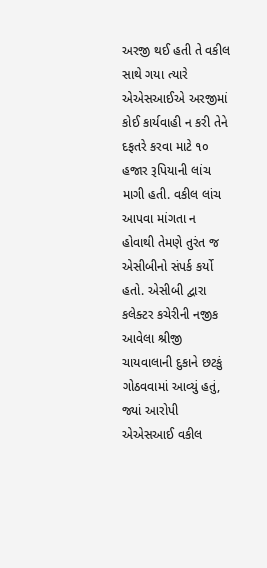અરજી થઈ હતી તે વકીલ સાથે ગયા ત્યારે એએસઆઈએ અરજીમાં કોઈ કાર્યવાહી ન કરી તેને દફતરે કરવા માટે ૧૦ હજાર રૂપિયાની લાંચ માગી હતી. વકીલ લાંચ આપવા માંગતા ન હોવાથી તેમણે તુરંત જ એસીબીનો સંપર્ક કર્યો હતો. એસીબી દ્વારા કલેક્ટર કચેરીની નજીક આવેલા શ્રીજી ચાયવાલાની દુકાને છટકું ગોઠવવામાં આવ્યું હતું, જ્યાં આરોપી એએસઆઈ વકીલ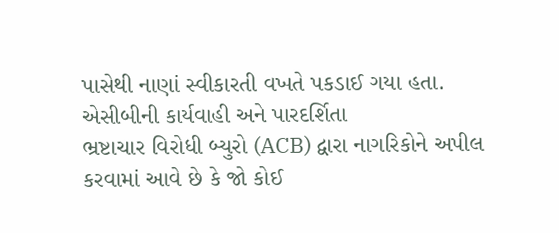પાસેથી નાણાં સ્વીકારતી વખતે પકડાઈ ગયા હતા.
એસીબીની કાર્યવાહી અને પારદર્શિતા
ભ્રષ્ટાચાર વિરોધી બ્યુરો (ACB) દ્વારા નાગરિકોને અપીલ કરવામાં આવે છે કે જો કોઈ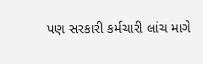પણ સરકારી કર્મચારી લાંચ માગે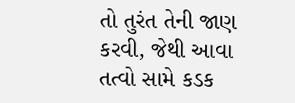તો તુરંત તેની જાણ કરવી, જેથી આવા તત્વો સામે કડક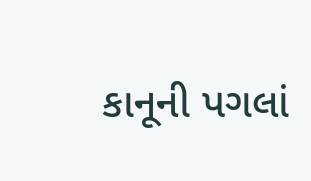કાનૂની પગલાં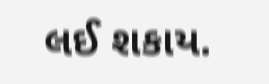લઈ શકાય.